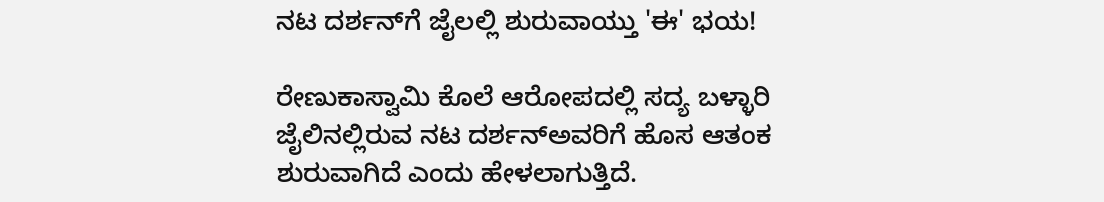ನಟ ದರ್ಶನ್‌ಗೆ ಜೈಲಲ್ಲಿ ಶುರುವಾಯ್ತು 'ಈ' ಭಯ!

ರೇಣುಕಾಸ್ವಾಮಿ ಕೊಲೆ ಆರೋಪದಲ್ಲಿ ಸದ್ಯ ಬಳ್ಳಾರಿ ಜೈಲಿನಲ್ಲಿರುವ ನಟ ದರ್ಶನ್ಅವರಿಗೆ ಹೊಸ ಆತಂಕ ಶುರುವಾಗಿದೆ ಎಂದು ಹೇಳಲಾಗುತ್ತಿದೆ.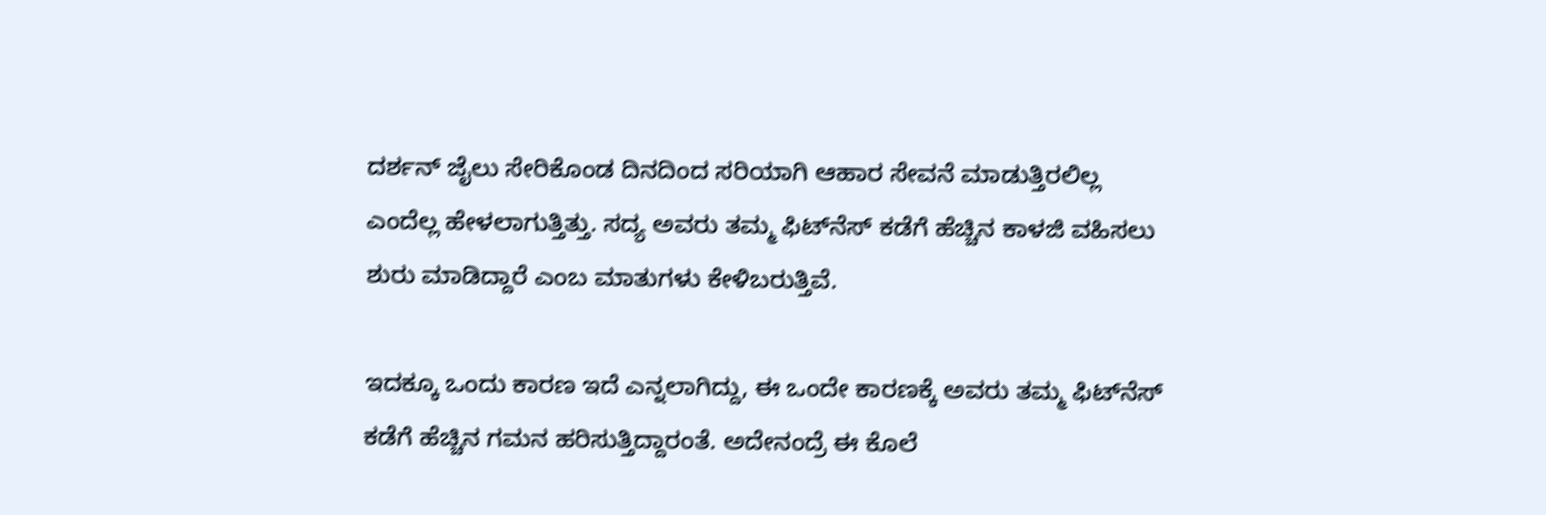ದರ್ಶನ್‌ ಜೈಲು ಸೇರಿಕೊಂಡ ದಿನದಿಂದ ಸರಿಯಾಗಿ ಆಹಾರ ಸೇವನೆ ಮಾಡುತ್ತಿರಲಿಲ್ಲ ಎಂದೆಲ್ಲ ಹೇಳಲಾಗುತ್ತಿತ್ತು. ಸದ್ಯ ಅವರು ತಮ್ಮ ಫಿಟ್‌ನೆಸ್‌ ಕಡೆಗೆ ಹೆಚ್ಚಿನ ಕಾಳಜಿ ವಹಿಸಲು ಶುರು ಮಾಡಿದ್ದಾರೆ ಎಂಬ ಮಾತುಗಳು ಕೇಳಿಬರುತ್ತಿವೆ.

ಇದಕ್ಕೂ ಒಂದು ಕಾರಣ ಇದೆ ಎನ್ನಲಾಗಿದ್ದು, ಈ ಒಂದೇ ಕಾರಣಕ್ಕೆ ಅವರು ತಮ್ಮ ಫಿಟ್‌ನೆಸ್‌ ಕಡೆಗೆ ಹೆಚ್ಚಿನ ಗಮನ ಹರಿಸುತ್ತಿದ್ದಾರಂತೆ. ಅದೇನಂದ್ರೆ ಈ ಕೊಲೆ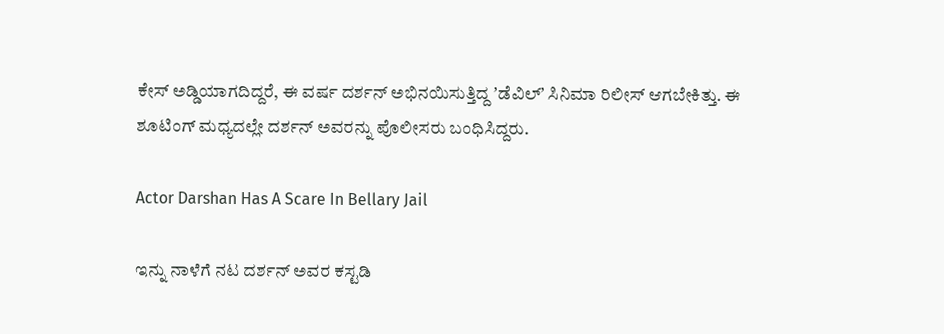ಕೇಸ್‌ ಅಡ್ಡಿಯಾಗದಿದ್ದರೆ, ಈ ವರ್ಷ ದರ್ಶನ್‌ ಅಭಿನಯಿಸುತ್ತಿದ್ದ ʼಡೆವಿಲ್‌ʼ ಸಿನಿಮಾ ರಿಲೀಸ್‌ ಆಗಬೇಕಿತ್ತು. ಈ ಶೂಟಿಂಗ್‌ ಮಧ್ಯದಲ್ಲೇ ದರ್ಶನ್‌ ಅವರನ್ನು ಪೊಲೀಸರು ಬಂಧಿಸಿದ್ದರು.

Actor Darshan Has A Scare In Bellary Jail

ಇನ್ನು ನಾಳೆಗೆ ನಟ ದರ್ಶನ್‌ ಅವರ ಕಸ್ಟಡಿ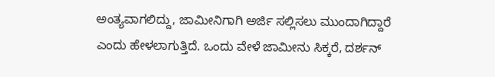ಅಂತ್ಯವಾಗಲಿದ್ದು, ಜಾಮೀನಿಗಾಗಿ ಅರ್ಜಿ ಸಲ್ಲಿಸಲು ಮುಂದಾಗಿದ್ದಾರೆ ಎಂದು ಹೇಳಲಾಗುತ್ತಿದೆ. ಒಂದು ವೇಳೆ ಜಾಮೀನು ಸಿಕ್ಕರೆ, ದರ್ಶನ್‌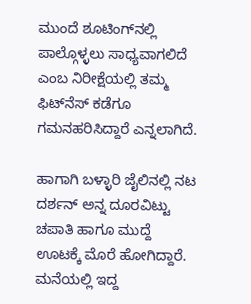ಮುಂದೆ ಶೂಟಿಂಗ್‌ನಲ್ಲಿ ಪಾಲ್ಗೊಳ್ಳಲು ಸಾಧ್ಯವಾಗಲಿದೆ ಎಂಬ ನಿರೀಕ್ಷೆಯಲ್ಲಿ ತಮ್ಮ ಫಿಟ್‌ನೆಸ್‌ ಕಡೆಗೂ ಗಮನಹರಿಸಿದ್ದಾರೆ ಎನ್ನಲಾಗಿದೆ.

ಹಾಗಾಗಿ ಬಳ್ಳಾರಿ ಜೈಲಿನಲ್ಲಿ ನಟ ದರ್ಶನ್‌ ಅನ್ನ ದೂರವಿಟ್ಟು ಚಪಾತಿ ಹಾಗೂ ಮುದ್ದೆ ಊಟಕ್ಕೆ ಮೊರೆ ಹೋಗಿದ್ದಾರೆ. ಮನೆಯಲ್ಲಿ ಇದ್ದ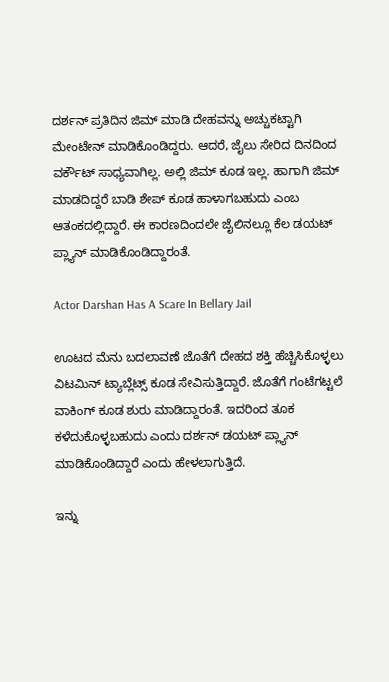ದರ್ಶನ್‌ ಪ್ರತಿದಿನ ಜಿಮ್‌ ಮಾಡಿ ದೇಹವನ್ನು ಅಚ್ಚುಕಟ್ಟಾಗಿ ಮೇಂಟೇನ್‌ ಮಾಡಿಕೊಂಡಿದ್ದರು. ಆದರೆ, ಜೈಲು ಸೇರಿದ ದಿನದಿಂದ ವರ್ಕೌಟ್‌ ಸಾಧ್ಯವಾಗಿಲ್ಲ. ಅಲ್ಲಿ ಜಿಮ್‌ ಕೂಡ ಇಲ್ಲ. ಹಾಗಾಗಿ ಜಿಮ್ ಮಾಡದಿದ್ದರೆ ಬಾಡಿ ಶೇಪ್ ಕೂಡ ಹಾಳಾಗಬಹುದು ಎಂಬ ಆತಂಕದಲ್ಲಿದ್ದಾರೆ. ಈ ಕಾರಣದಿಂದಲೇ ಜೈಲಿನಲ್ಲೂ ಕೆಲ ಡಯಟ್‌ ಪ್ಲ್ಯಾನ್‌ ಮಾಡಿಕೊಂಡಿದ್ದಾರಂತೆ.

Actor Darshan Has A Scare In Bellary Jail

ಊಟದ ಮೆನು ಬದಲಾವಣೆ ಜೊತೆಗೆ ದೇಹದ ಶಕ್ತಿ ಹೆಚ್ಚಿಸಿಕೊಳ್ಳಲು ವಿಟಮಿನ್ ಟ್ಯಾಬ್ಲೆಟ್ಸ್ ಕೂಡ ಸೇವಿಸುತ್ತಿದ್ದಾರೆ. ಜೊತೆಗೆ ಗಂಟೆಗಟ್ಟಲೆ ವಾಕಿಂಗ್‌ ಕೂಡ ಶುರು ಮಾಡಿದ್ದಾರಂತೆ. ಇದರಿಂದ ತೂಕ ಕಳೆದುಕೊಳ್ಳಬಹುದು ಎಂದು ದರ್ಶನ್‌ ಡಯಟ್‌ ಪ್ಲ್ಯಾನ್‌ ಮಾಡಿಕೊಂಡಿದ್ದಾರೆ ಎಂದು ಹೇಳಲಾಗುತ್ತಿದೆ.

ಇನ್ನು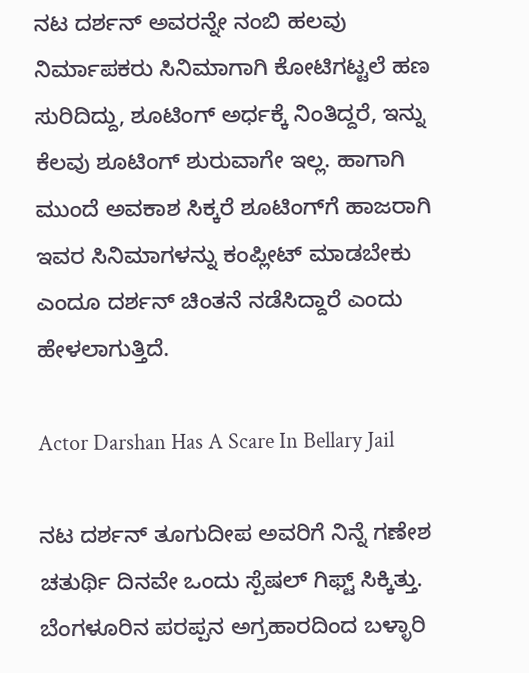ನಟ ದರ್ಶನ್‌ ಅವರನ್ನೇ ನಂಬಿ ಹಲವು ನಿರ್ಮಾಪಕರು ಸಿನಿಮಾಗಾಗಿ ಕೋಟಿಗಟ್ಟಲೆ ಹಣ ಸುರಿದಿದ್ದು, ಶೂಟಿಂಗ್‌ ಅರ್ಧಕ್ಕೆ ನಿಂತಿದ್ದರೆ, ಇನ್ನು ಕೆಲವು ಶೂಟಿಂಗ್‌ ಶುರುವಾಗೇ ಇಲ್ಲ. ಹಾಗಾಗಿ ಮುಂದೆ ಅವಕಾಶ ಸಿಕ್ಕರೆ ಶೂಟಿಂಗ್‌ಗೆ ಹಾಜರಾಗಿ ಇವರ ಸಿನಿಮಾಗಳನ್ನು ಕಂಪ್ಲೀಟ್‌ ಮಾಡಬೇಕು ಎಂದೂ ದರ್ಶನ್‌ ಚಿಂತನೆ ನಡೆಸಿದ್ದಾರೆ ಎಂದು ಹೇಳಲಾಗುತ್ತಿದೆ.

Actor Darshan Has A Scare In Bellary Jail

ನಟ ದರ್ಶನ್‌ ತೂಗುದೀಪ ಅವರಿಗೆ ನಿನ್ನೆ ಗಣೇಶ ಚತುರ್ಥಿ ದಿನವೇ ಒಂದು ಸ್ಪೆಷಲ್‌ ಗಿಫ್ಟ್‌ ಸಿಕ್ಕಿತ್ತು. ಬೆಂಗಳೂರಿನ ಪರಪ್ಪನ ಅಗ್ರಹಾರದಿಂದ ಬಳ್ಳಾರಿ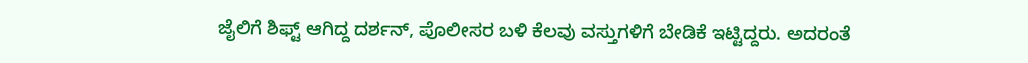ಜೈಲಿಗೆ ಶಿಫ್ಟ್‌ ಆಗಿದ್ದ ದರ್ಶನ್‌, ಪೊಲೀಸರ ಬಳಿ ಕೆಲವು ವಸ್ತುಗಳಿಗೆ ಬೇಡಿಕೆ ಇಟ್ಟಿದ್ದರು. ಅದರಂತೆ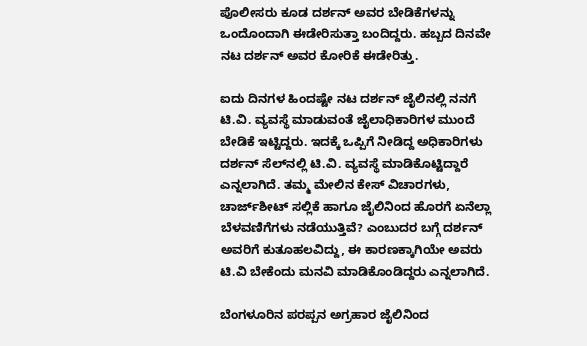ಪೊಲೀಸರು ಕೂಡ ದರ್ಶನ್‌ ಅವರ ಬೇಡಿಕೆಗಳನ್ನು ಒಂದೊಂದಾಗಿ ಈಡೇರಿಸುತ್ತಾ ಬಂದಿದ್ದರು. ಹಬ್ಬದ ದಿನವೇ ನಟ ದರ್ಶನ್‌ ಅವರ ಕೋರಿಕೆ ಈಡೇರಿತ್ತು.

ಐದು ದಿನಗಳ ಹಿಂದಷ್ಟೇ ನಟ ದರ್ಶನ್ ಜೈಲಿನಲ್ಲಿ ನನಗೆ ಟಿ.ವಿ. ವ್ಯವಸ್ಥೆ ಮಾಡುವಂತೆ ಜೈಲಾಧಿಕಾರಿಗಳ ಮುಂದೆ ಬೇಡಿಕೆ ಇಟ್ಟಿದ್ದರು. ಇದಕ್ಕೆ ಒಪ್ಪಿಗೆ ನೀಡಿದ್ದ ಅಧಿಕಾರಿಗಳು ದರ್ಶನ್‌ ಸೆಲ್‌ನಲ್ಲಿ ಟಿ.ವಿ. ವ್ಯವಸ್ಥೆ ಮಾಡಿಕೊಟ್ಟಿದ್ದಾರೆ ಎನ್ನಲಾಗಿದೆ. ತಮ್ಮ ಮೇಲಿನ ಕೇಸ್‌ ವಿಚಾರಗಳು, ಚಾರ್ಜ್‌ಶೀಟ್‌ ಸಲ್ಲಿಕೆ ಹಾಗೂ ಜೈಲಿನಿಂದ ಹೊರಗೆ ಏನೆಲ್ಲಾ ಬೆಳವಣಿಗೆಗಳು ನಡೆಯುತ್ತಿವೆ? ಎಂಬುದರ ಬಗ್ಗೆ ದರ್ಶನ್‌ ಅವರಿಗೆ ಕುತೂಹಲವಿದ್ದು, ಈ ಕಾರಣಕ್ಕಾಗಿಯೇ ಅವರು ಟಿ.ವಿ ಬೇಕೆಂದು ಮನವಿ ಮಾಡಿಕೊಂಡಿದ್ದರು ಎನ್ನಲಾಗಿದೆ.

ಬೆಂಗಳೂರಿನ ಪರಪ್ಪನ ಅಗ್ರಹಾರ ಜೈಲಿನಿಂದ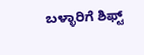ಬಳ್ಳಾರಿಗೆ ಶಿಫ್ಟ್‌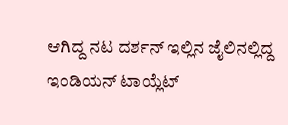ಆಗಿದ್ದ ನಟ ದರ್ಶನ್‌ ಇಲ್ಲಿನ ಜೈಲಿನಲ್ಲಿದ್ದ ಇಂಡಿಯನ್‌ ಟಾಯ್ಲೆಟ್‌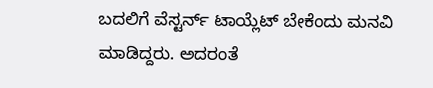ಬದಲಿಗೆ ವೆಸ್ಟರ್ನ್‌ ಟಾಯ್ಲೆಟ್‌ ಬೇಕೆಂದು ಮನವಿ ಮಾಡಿದ್ದರು. ಅದರಂತೆ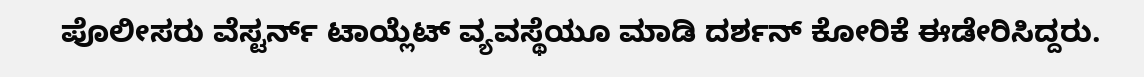ಪೊಲೀಸರು ವೆಸ್ಟರ್ನ್‌ ಟಾಯ್ಲೆಟ್‌ ವ್ಯವಸ್ಥೆಯೂ ಮಾಡಿ ದರ್ಶನ್‌ ಕೋರಿಕೆ ಈಡೇರಿಸಿದ್ದರು.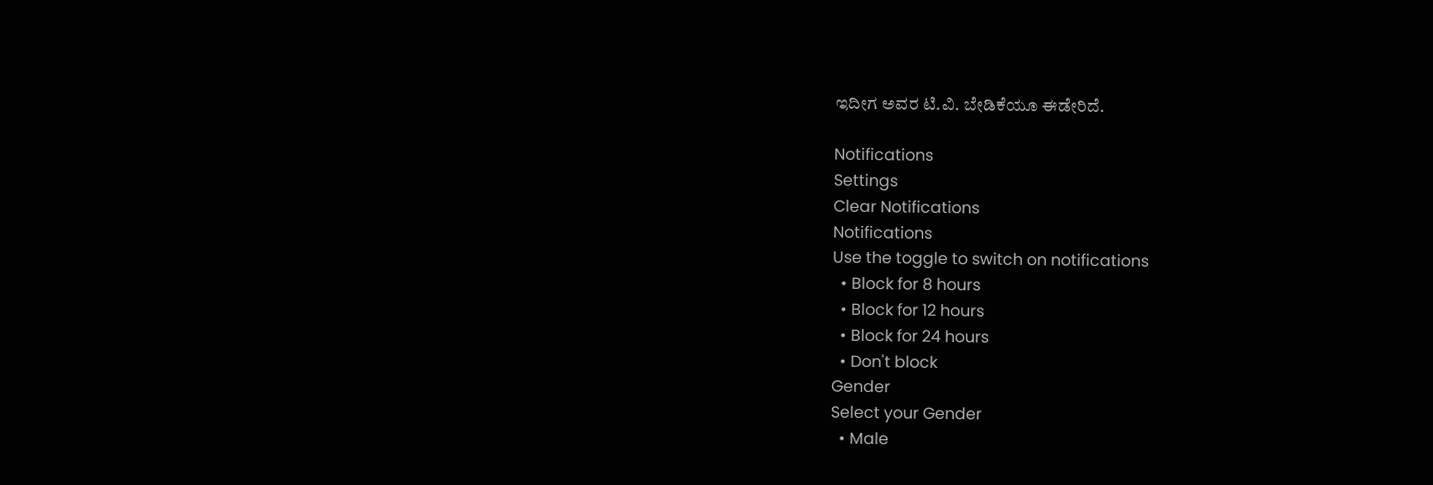ಇದೀಗ ಅವರ ಟಿ.ವಿ. ಬೇಡಿಕೆಯೂ ಈಡೇರಿದೆ.

Notifications
Settings
Clear Notifications
Notifications
Use the toggle to switch on notifications
  • Block for 8 hours
  • Block for 12 hours
  • Block for 24 hours
  • Don't block
Gender
Select your Gender
  • Male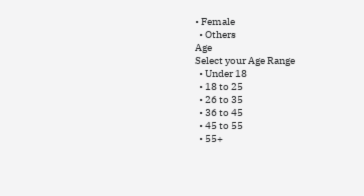• Female
  • Others
Age
Select your Age Range
  • Under 18
  • 18 to 25
  • 26 to 35
  • 36 to 45
  • 45 to 55
  • 55+